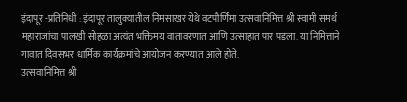इंदापूर -प्रतिनिधी : इंदापूर तालुक्यातील निमसाखर येथे वटपौर्णिमा उत्सवानिमित्त श्री स्वामी समर्थ महाराजांचा पालखी सोहळा अत्यंत भक्तिमय वातावरणात आणि उत्साहात पार पडला. या निमित्ताने गावात दिवसभर धार्मिक कार्यक्रमांचे आयोजन करण्यात आले होते.
उत्सवानिमित्त श्री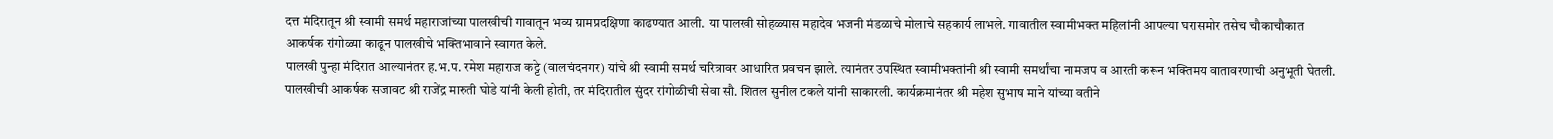दत्त मंदिरातून श्री स्वामी समर्थ महाराजांच्या पालखीची गावातून भव्य ग्रामप्रदक्षिणा काढण्यात आली. या पालखी सोहळ्यास महादेव भजनी मंडळाचे मोलाचे सहकार्य लाभले. गावातील स्वामीभक्त महिलांनी आपल्या घरासमोर तसेच चौकाचौकात आकर्षक रांगोळ्या काढून पालखीचे भक्तिभावाने स्वागत केले.
पालखी पुन्हा मंदिरात आल्यानंतर ह.भ.प. रमेश महाराज कट्टे (वालचंदनगर) यांचे श्री स्वामी समर्थ चरित्रावर आधारित प्रवचन झाले. त्यानंतर उपस्थित स्वामीभक्तांनी श्री स्वामी समर्थांचा नामजप व आरती करून भक्तिमय वातावरणाची अनुभूती घेतली.
पालखीची आकर्षक सजावट श्री राजेंद्र मारुती घोडे यांनी केली होती, तर मंदिरातील सुंदर रांगोळीची सेवा सौ. शितल सुनील टकले यांनी साकारली. कार्यक्रमानंतर श्री महेश सुभाष माने यांच्या वतीने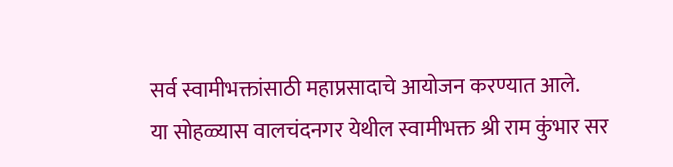सर्व स्वामीभक्तांसाठी महाप्रसादाचे आयोजन करण्यात आले.
या सोहळ्यास वालचंदनगर येथील स्वामीभक्त श्री राम कुंभार सर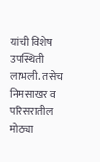यांची विशेष उपस्थिती लाभली. तसेच निमसाखर व परिसरातील मोठ्या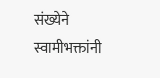संख्येने स्वामीभक्तांनी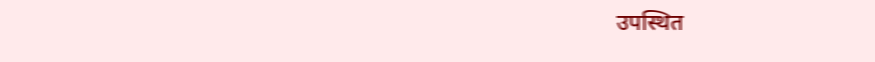उपस्थित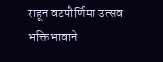राहून वटपौर्णिमा उत्सव भक्तिभावाने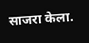साजरा केला.